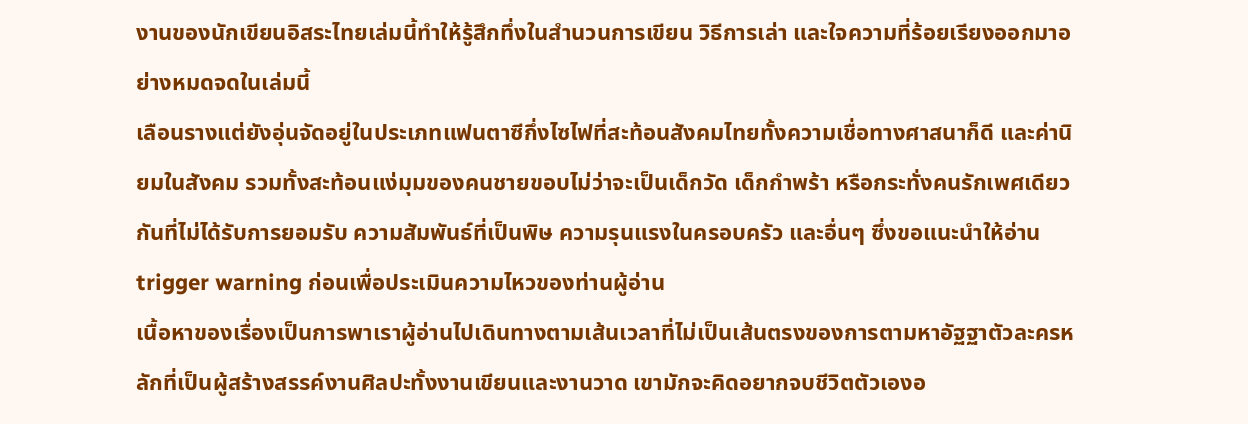งานของนักเขียนอิสระไทยเล่มนี้ทำให้รู้สึกทึ่งในสำนวนการเขียน วิธีการเล่า และใจความที่ร้อยเรียงออกมาอย่างหมดจดในเล่มนี้
เลือนรางแต่ยังอุ่นจัดอยู่ในประเภทแฟนตาซีกึ่งไซไฟที่สะท้อนสังคมไทยทั้งความเชื่อทางศาสนาก็ดี และค่านิยมในสังคม รวมทั้งสะท้อนแง่มุมของคนชายขอบไม่ว่าจะเป็นเด็กวัด เด็กกำพร้า หรือกระทั่งคนรักเพศเดียวกันที่ไม่ได้รับการยอมรับ ความสัมพันธ์ที่เป็นพิษ ความรุนแรงในครอบครัว และอื่นๆ ซึ่งขอแนะนำให้อ่าน trigger warning ก่อนเพื่อประเมินความไหวของท่านผู้อ่าน
เนื้อหาของเรื่องเป็นการพาเราผู้อ่านไปเดินทางตามเส้นเวลาที่ไม่เป็นเส้นตรงของการตามหาอัฐฐาตัวละครหลักที่เป็นผู้สร้างสรรค์งานศิลปะทั้งงานเขียนและงานวาด เขามักจะคิดอยากจบชีวิตตัวเองอ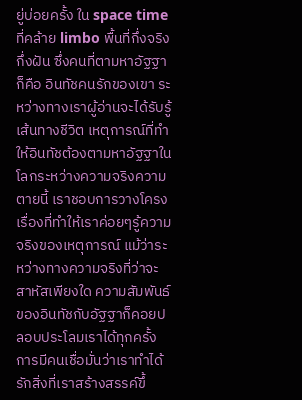ยู่บ่อยครั้ง ใน space time ที่คล้าย limbo พื้นที่กึ่งจริงกึ่งฝัน ซึ่งคนที่ตามหาอัฐฐาก็คือ อินทัชคนรักของเขา ระหว่างทางเราผู้อ่านจะได้รับรู้เส้นทางชีวิต เหตุการณ์ที่ทำให้อินทัชต้องตามหาอัฐฐาในโลกระหว่างความจริงความตายนี้ เราชอบการวางโครงเรื่องที่ทำให้เราค่อยๆรู้ความจริงของเหตุการณ์ แม้ว่าระหว่างทางความจริงที่ว่าจะสาหัสเพียงใด ความสัมพันธ์ของอินทัชกับอัฐฐาก็คอยปลอบประโลมเราได้ทุกครั้ง การมีคนเชื่อมั่นว่าเราทำได้ รักสิ่งที่เราสร้างสรรค์ขึ้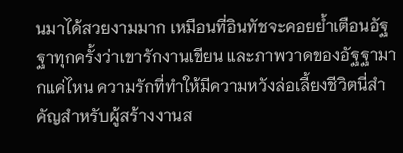นมาได้สวยงามมาก เหมือนที่อินทัชจะคอยย้ำเตือนอัฐฐาทุกครั้งว่าเขารักงานเขียน และภาพวาดของอัฐฐามากแค่ไหน ความรักที่ทำให้มีความหวังล่อเลี้ยงชีวิตนี่สำคัญสำหรับผู้สร้างงานส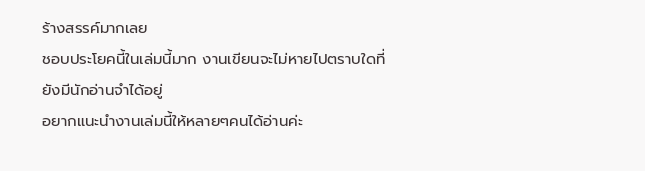ร้างสรรค์มากเลย
ชอบประโยคนี้ในเล่มนี้มาก งานเขียนจะไม่หายไปตราบใดที่ยังมีนักอ่านจำได้อยู่
อยากแนะนำงานเล่มนี้ให้หลายๆคนได้อ่านค่ะ